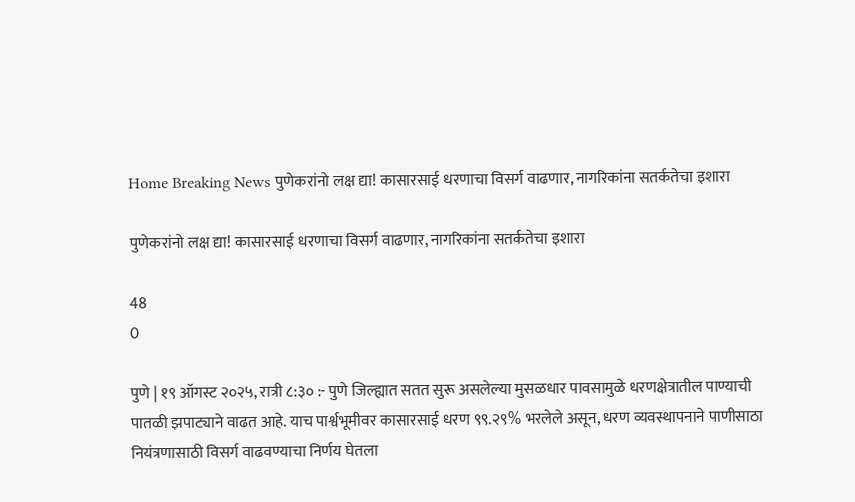Home Breaking News पुणेकरांनो लक्ष द्या! कासारसाई धरणाचा विसर्ग वाढणार, नागरिकांना सतर्कतेचा इशारा

पुणेकरांनो लक्ष द्या! कासारसाई धरणाचा विसर्ग वाढणार, नागरिकांना सतर्कतेचा इशारा

48
0

पुणे | १९ ऑगस्ट २०२५, रात्री ८:३० :- पुणे जिल्ह्यात सतत सुरू असलेल्या मुसळधार पावसामुळे धरणक्षेत्रातील पाण्याची पातळी झपाट्याने वाढत आहे. याच पार्श्वभूमीवर कासारसाई धरण ९९.२९% भरलेले असून, धरण व्यवस्थापनाने पाणीसाठा नियंत्रणासाठी विसर्ग वाढवण्याचा निर्णय घेतला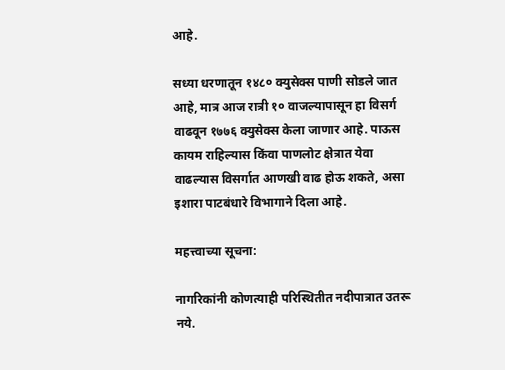आहे.

सध्या धरणातून १४८० क्युसेक्स पाणी सोडले जात आहे, मात्र आज रात्री १० वाजल्यापासून हा विसर्ग वाढवून १७७६ क्युसेक्स केला जाणार आहे. पाऊस कायम राहिल्यास किंवा पाणलोट क्षेत्रात येवा वाढल्यास विसर्गात आणखी वाढ होऊ शकते, असा इशारा पाटबंधारे विभागाने दिला आहे.

महत्त्वाच्या सूचना:

नागरिकांनी कोणत्याही परिस्थितीत नदीपात्रात उतरू नये.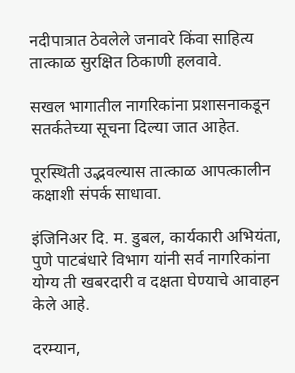नदीपात्रात ठेवलेले जनावरे किंवा साहित्य तात्काळ सुरक्षित ठिकाणी हलवावे.

सखल भागातील नागरिकांना प्रशासनाकडून सतर्कतेच्या सूचना दिल्या जात आहेत.

पूरस्थिती उद्भवल्यास तात्काळ आपत्कालीन कक्षाशी संपर्क साधावा.

इंजिनिअर दि. म. डुबल, कार्यकारी अभियंता, पुणे पाटबंधारे विभाग यांनी सर्व नागरिकांना योग्य ती खबरदारी व दक्षता घेण्याचे आवाहन केले आहे.

दरम्यान,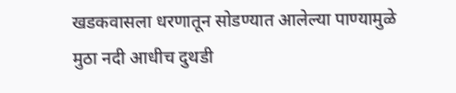खडकवासला धरणातून सोडण्यात आलेल्या पाण्यामुळे मुठा नदी आधीच दुथडी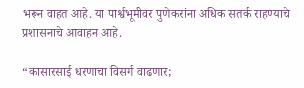भरून वाहत आहे. या पार्श्वभूमीवर पुणेकरांना अधिक सतर्क राहण्याचे प्रशासनाचे आवाहन आहे.

“कासारसाई धरणाचा विसर्ग वाढणार;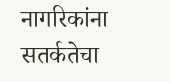नागरिकांना सतर्कतेचा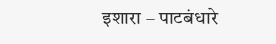इशारा – पाटबंधारे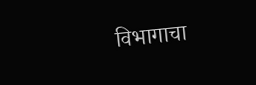विभागाचा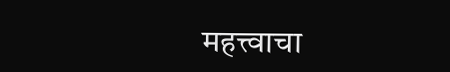महत्त्वाचा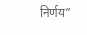निर्णय”